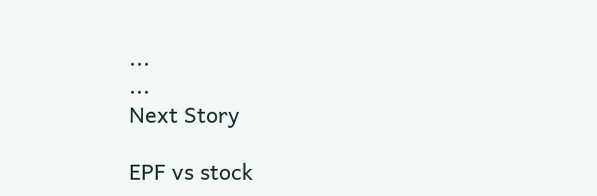...
...
Next Story

EPF vs stock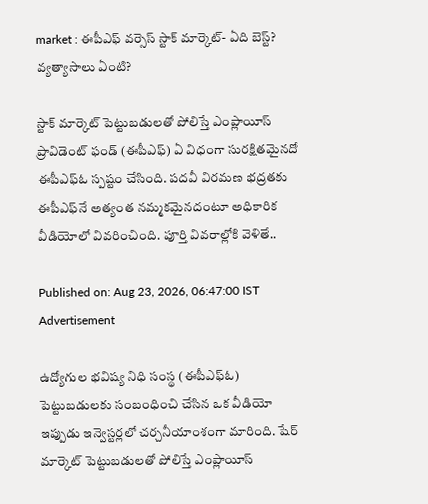market : ఈపీఎఫ్ వర్సెస్ స్టాక్ మార్కెట్- ఏది బెస్ట్? వ్యత్యాసాలు ఏంటి?

స్టాక్ మార్కెట్ పెట్టుబడులతో పోలిస్తే ఎంప్లాయీస్ ప్రావిడెంట్ ఫండ్ (ఈపీఎఫ్) ఏ విధంగా సురక్షితమైనదో ఈపీఎఫ్‌ఓ స్పష్టం చేసింది. పదవీ విరమణ భద్రతకు ఈపీఎఫ్‌నే అత్యంత నమ్మకమైనదంటూ అధికారిక వీడియోలో వివరించింది. పూర్తి వివరాల్లోకి వెళితే..

Published on: Aug 23, 2026, 06:47:00 IST
Advertisement

ఉద్యోగుల భవిష్య నిధి సంస్థ (ఈపీఎఫ్ఓ) పెట్టుబడులకు సంబంధించి చేసిన ఒక వీడియో ఇప్పుడు ఇన్వెస్టర్లలో చర్చనీయాంశంగా మారింది. షేర్ మార్కెట్ పెట్టుబడులతో పోలిస్తే ఎంప్లాయీస్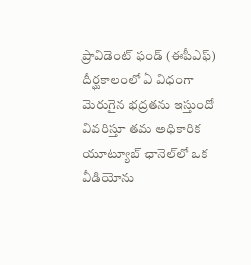ప్రావిడెంట్ ఫండ్ (ఈపీఎఫ్) దీర్ఘకాలంలో ఏ విధంగా మెరుగైన భద్రతను ఇస్తుందో వివరిస్తూ తమ అధికారిక యూట్యూబ్ ఛానెల్‌లో ఒక వీడియోను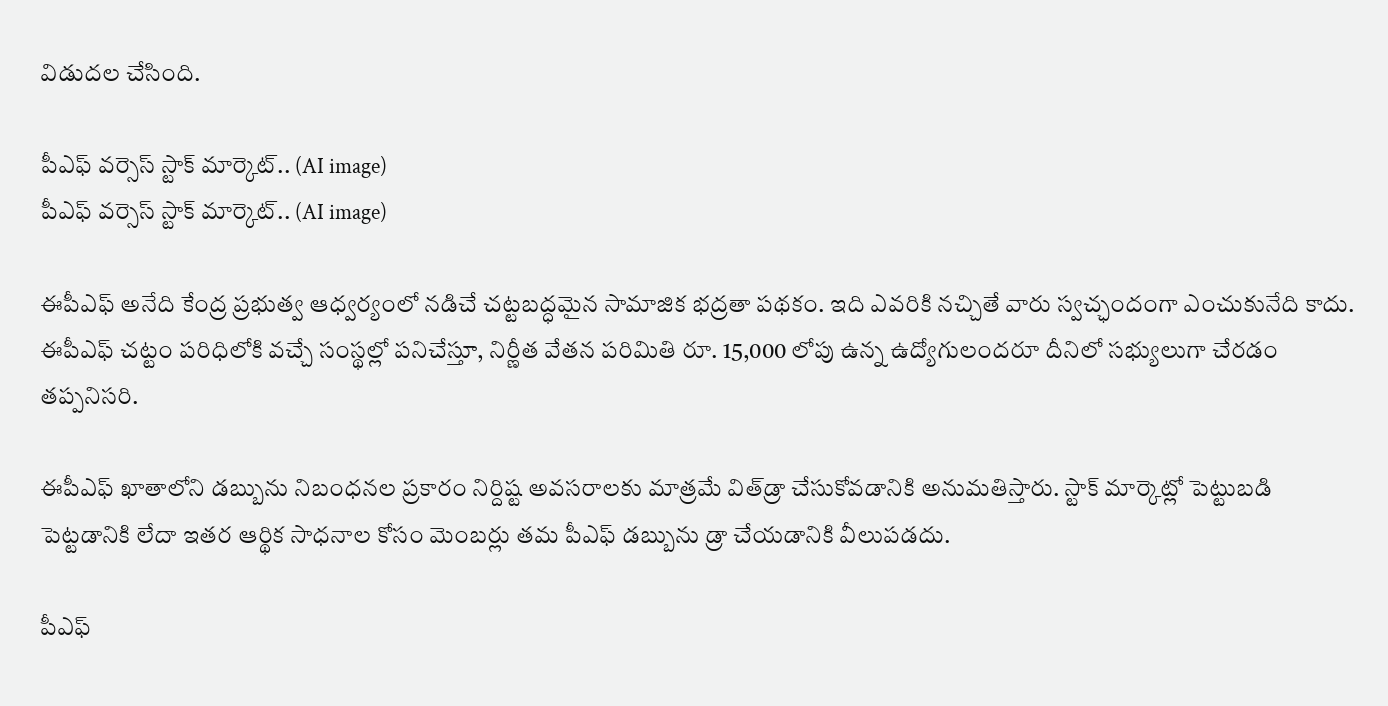విడుదల చేసింది.

పీఎఫ్ వర్సెస్ స్టాక్ మార్కెట్.. (AI image)
పీఎఫ్ వర్సెస్ స్టాక్ మార్కెట్.. (AI image)

ఈపీఎఫ్ అనేది కేంద్ర ప్రభుత్వ ఆధ్వర్యంలో నడిచే చట్టబద్ధమైన సామాజిక భద్రతా పథకం. ఇది ఎవరికి నచ్చితే వారు స్వచ్ఛందంగా ఎంచుకునేది కాదు. ఈపీఎఫ్ చట్టం పరిధిలోకి వచ్చే సంస్థల్లో పనిచేస్తూ, నిర్ణీత వేతన పరిమితి రూ. 15,000 లోపు ఉన్న ఉద్యోగులందరూ దీనిలో సభ్యులుగా చేరడం తప్పనిసరి.

ఈపీఎఫ్ ఖాతాలోని డబ్బును నిబంధనల ప్రకారం నిర్దిష్ట అవసరాలకు మాత్రమే విత్‌డ్రా చేసుకోవడానికి అనుమతిస్తారు. స్టాక్ మార్కెట్లో పెట్టుబడి పెట్టడానికి లేదా ఇతర ఆర్థిక సాధనాల కోసం మెంబర్లు తమ పీఎఫ్ డబ్బును డ్రా చేయడానికి వీలుపడదు.

పీఎఫ్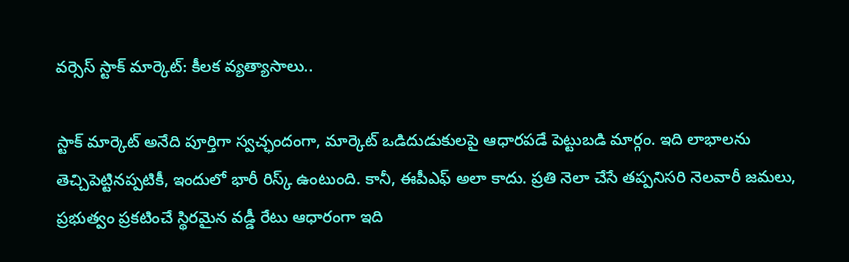వర్సెస్ స్టాక్ మార్కెట్: కీలక వ్యత్యాసాలు..

స్టాక్ మార్కెట్ అనేది పూర్తిగా స్వచ్ఛందంగా, మార్కెట్ ఒడిదుడుకులపై ఆధారపడే పెట్టుబడి మార్గం. ఇది లాభాలను తెచ్చిపెట్టినప్పటికీ, ఇందులో భారీ రిస్క్ ఉంటుంది. కానీ, ఈపీఎఫ్ అలా కాదు. ప్రతి నెలా చేసే తప్పనిసరి నెలవారీ జమలు, ప్రభుత్వం ప్రకటించే స్థిరమైన వడ్డీ రేటు ఆధారంగా ఇది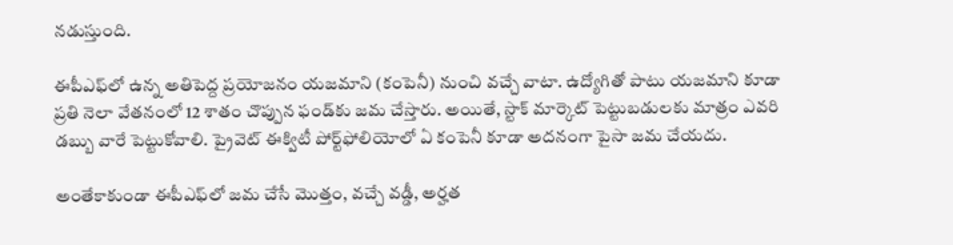నడుస్తుంది.

ఈపీఎఫ్‌లో ఉన్న అతిపెద్ద ప్రయోజనం యజమాని (కంపెనీ) నుంచి వచ్చే వాటా. ఉద్యోగితో పాటు యజమాని కూడా ప్రతి నెలా వేతనంలో 12 శాతం చొప్పున ఫండ్‌కు జమ చేస్తారు. అయితే, స్టాక్ మార్కెట్ పెట్టుబడులకు మాత్రం ఎవరి డబ్బు వారే పెట్టుకోవాలి. ప్రైవెట్ ఈక్విటీ పోర్ట్‌ఫోలియోలో ఏ కంపెనీ కూడా అదనంగా పైసా జమ చేయదు.

అంతేకాకుండా ఈపీఎఫ్‌లో జమ చేసే మొత్తం, వచ్చే వడ్డీ, అర్హత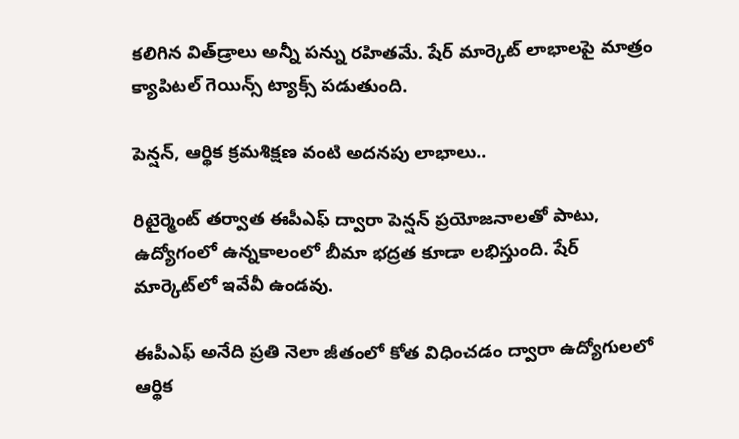కలిగిన విత్‌డ్రాలు అన్నీ పన్ను రహితమే. షేర్ మార్కెట్ లాభాలపై మాత్రం క్యాపిటల్ గెయిన్స్ ట్యాక్స్ పడుతుంది.

పెన్షన్, ఆర్థిక క్రమశిక్షణ వంటి అదనపు లాభాలు..

రిటైర్మెంట్ తర్వాత ఈపీఎఫ్ ద్వారా పెన్షన్ ప్రయోజనాలతో పాటు, ఉద్యోగంలో ఉన్నకాలంలో బీమా భద్రత కూడా లభిస్తుంది. షేర్ మార్కెట్‌లో ఇవేవీ ఉండవు.

ఈపీఎఫ్ అనేది ప్రతి నెలా జీతంలో కోత విధించడం ద్వారా ఉద్యోగులలో ఆర్థిక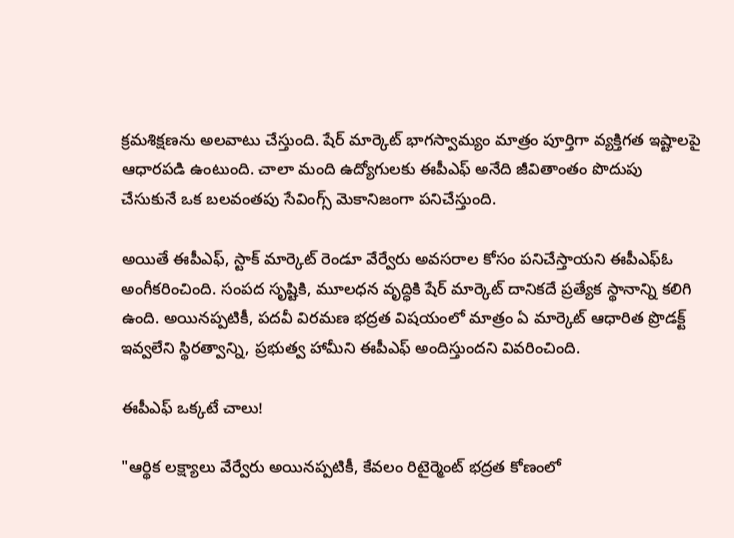క్రమశిక్షణను అలవాటు చేస్తుంది. షేర్ మార్కెట్ భాగస్వామ్యం మాత్రం పూర్తిగా వ్యక్తిగత ఇష్టాలపై ఆధారపడి ఉంటుంది. చాలా మంది ఉద్యోగులకు ఈపీఎఫ్ అనేది జీవితాంతం పొదుపు చేసుకునే ఒక బలవంతపు సేవింగ్స్ మెకానిజంగా పనిచేస్తుంది.

అయితే ఈపీఎఫ్, స్టాక్ మార్కెట్ రెండూ వేర్వేరు అవసరాల కోసం పనిచేస్తాయని ఈపీఎఫ్‌ఓ అంగీకరించింది. సంపద సృష్టికి, మూలధన వృద్ధికి షేర్ మార్కెట్ దానికదే ప్రత్యేక స్థానాన్ని కలిగి ఉంది. అయినప్పటికీ, పదవీ విరమణ భద్రత విషయంలో మాత్రం ఏ మార్కెట్ ఆధారిత ప్రొడక్ట్ ఇవ్వలేని స్థిరత్వాన్ని, ప్రభుత్వ హామీని ఈపీఎఫ్ అందిస్తుందని వివరించింది.

ఈపీఎఫ్ ఒక్కటే చాలు!

"ఆర్థిక లక్ష్యాలు వేర్వేరు అయినప్పటికీ, కేవలం రిటైర్మెంట్ భద్రత కోణంలో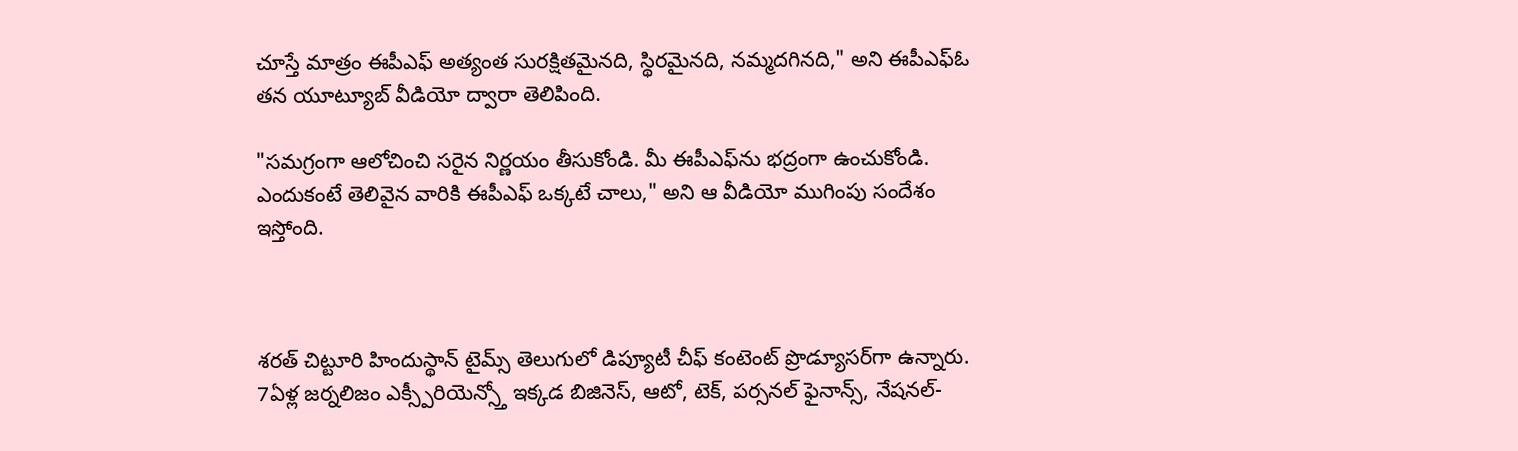చూస్తే మాత్రం ఈపీఎఫ్ అత్యంత సురక్షితమైనది, స్థిరమైనది, నమ్మదగినది," అని ఈపీఎఫ్ఓ తన యూట్యూబ్ వీడియో ద్వారా తెలిపింది.

"సమగ్రంగా ఆలోచించి సరైన నిర్ణయం తీసుకోండి. మీ ఈపీఎఫ్‌ను భద్రంగా ఉంచుకోండి. ఎందుకంటే తెలివైన వారికి ఈపీఎఫ్ ఒక్కటే చాలు," అని ఆ వీడియో ముగింపు సందేశం ఇస్తోంది.



శరత్ చిట్టూరి హిందుస్థాన్ టైమ్స్ తెలుగులో డిప్యూటీ చీఫ్ కంటెంట్ ప్రొడ్యూసర్‌గా ఉన్నారు. 7ఏళ్ల జర్నలిజం ఎక్స్పీరియెన్స్తో ఇక్కడ బిజినెస్, ఆటో, టెక్, పర్సనల్ ఫైనాన్స్, నేషనల్-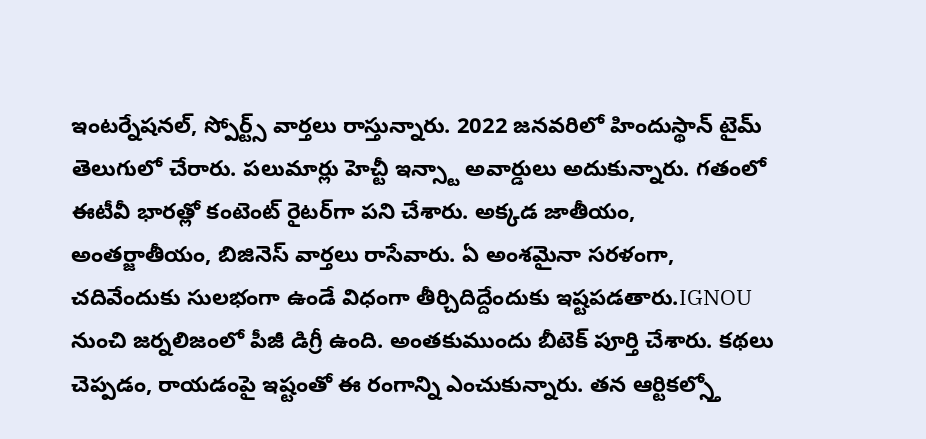ఇంటర్నేషనల్, స్పోర్ట్స్ వార్తలు రాస్తున్నారు. 2022 జనవరిలో హిందుస్థాన్ టైమ్ తెలుగులో చేరారు. పలుమార్లు హెచ్టీ ఇన్స్టా అవార్డులు అదుకున్నారు. గతంలో ఈటీవీ భారత్లో కంటెంట్ రైటర్‌గా పని చేశారు. అక్కడ జాతీయం, అంతర్జాతీయం, బిజినెస్ వార్తలు రాసేవారు. ఏ అంశమైనా సరళంగా, చదివేందుకు సులభంగా ఉండే విధంగా తీర్చిదిద్దేందుకు ఇష్టపడతారు.IGNOU నుంచి జర్నలిజంలో పీజీ డిగ్రీ ఉంది. అంతకుముందు బీటెక్ పూర్తి చేశారు. కథలు చెప్పడం, రాయడంపై ఇష్టంతో ఈ రంగాన్ని ఎంచుకున్నారు. తన ఆర్టికల్స్తో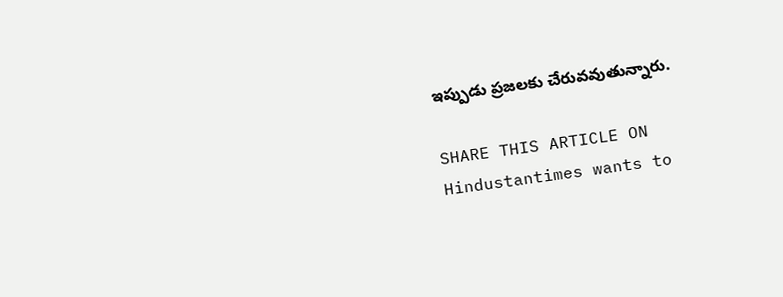ఇప్పుడు ప్రజలకు చేరువవుతున్నారు.

SHARE THIS ARTICLE ON
Hindustantimes wants to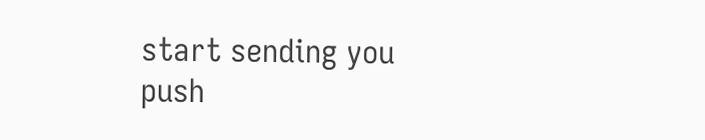start sending you push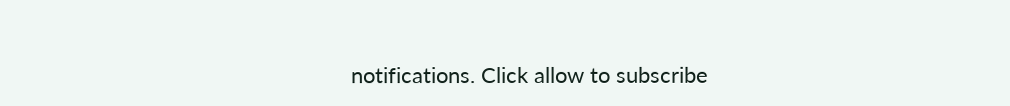notifications. Click allow to subscribe